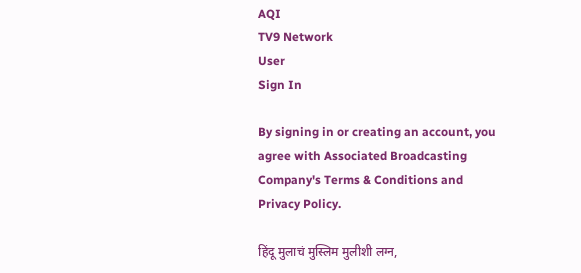AQI
TV9 Network
User
Sign In

By signing in or creating an account, you agree with Associated Broadcasting Company's Terms & Conditions and Privacy Policy.

हिंदू मुलाचं मुस्लिम मुलीशी लग्न,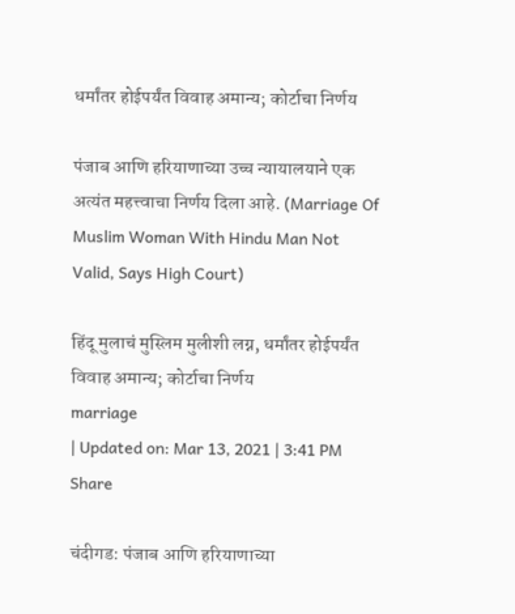धर्मांतर होईपर्यंत विवाह अमान्य; कोर्टाचा निर्णय

पंजाब आणि हरियाणाच्या उच्च न्यायालयाने एक अत्यंत महत्त्वाचा निर्णय दिला आहे. (Marriage Of Muslim Woman With Hindu Man Not Valid, Says High Court)

हिंदू मुलाचं मुस्लिम मुलीशी लग्न, धर्मांतर होईपर्यंत विवाह अमान्य; कोर्टाचा निर्णय
marriage
| Updated on: Mar 13, 2021 | 3:41 PM
Share

चंदीगड: पंजाब आणि हरियाणाच्या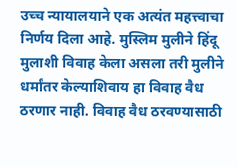उच्च न्यायालयाने एक अत्यंत महत्त्वाचा निर्णय दिला आहे. मुस्लिम मुलीने हिंदू मुलाशी विवाह केला असला तरी मुलीने धर्मांतर केल्याशिवाय हा विवाह वैध ठरणार नाही. विवाह वैध ठरवण्यासाठी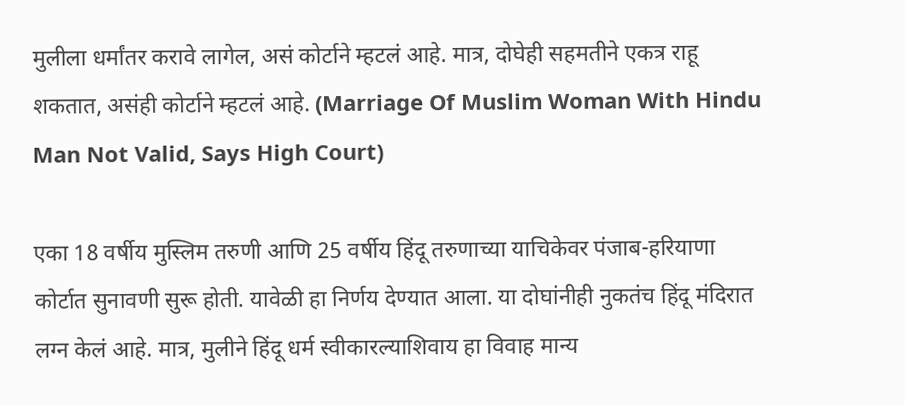मुलीला धर्मांतर करावे लागेल, असं कोर्टाने म्हटलं आहे. मात्र, दोघेही सहमतीने एकत्र राहू शकतात, असंही कोर्टाने म्हटलं आहे. (Marriage Of Muslim Woman With Hindu Man Not Valid, Says High Court)

एका 18 वर्षीय मुस्लिम तरुणी आणि 25 वर्षीय हिंदू तरुणाच्या याचिकेवर पंजाब-हरियाणा कोर्टात सुनावणी सुरू होती. यावेळी हा निर्णय देण्यात आला. या दोघांनीही नुकतंच हिंदू मंदिरात लग्न केलं आहे. मात्र, मुलीने हिंदू धर्म स्वीकारल्याशिवाय हा विवाह मान्य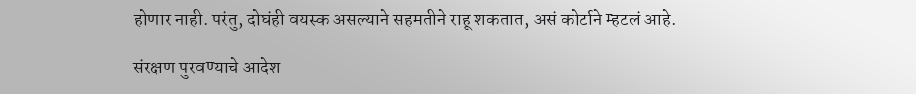होणार नाही. परंतु, दोघंही वयस्क असल्याने सहमतीने राहू शकतात, असं कोर्टाने म्हटलं आहे.

संरक्षण पुरवण्याचे आदेश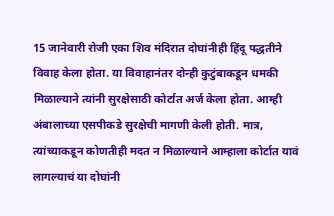15 जानेवारी रोजी एका शिव मंदिरात दोघांनीही हिंदू पद्धतीने विवाह केला होता. या विवाहानंतर दोन्ही कुटुंबाकडून धमकी मिळाल्याने त्यांनी सुरक्षेसाठी कोर्टात अर्ज केला होता. आम्ही अंबालाच्या एसपीकडे सुरक्षेची मागणी केली होती. मात्र, त्यांच्याकडून कोणतीही मदत न मिळाल्याने आम्हाला कोर्टात यावं लागल्याचं या दोघांनी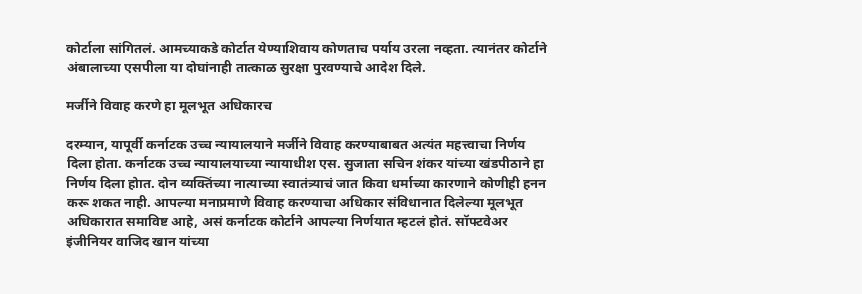कोर्टाला सांगितलं. आमच्याकडे कोर्टात येण्याशिवाय कोणताच पर्याय उरला नव्हता. त्यानंतर कोर्टाने अंबालाच्या एसपीला या दोघांनाही तात्काळ सुरक्षा पुरवण्याचे आदेश दिले.

मर्जीने विवाह करणे हा मूलभूत अधिकारच

दरम्यान, यापूर्वी कर्नाटक उच्च न्यायालयाने मर्जीने विवाह करण्याबाबत अत्यंत महत्त्वाचा निर्णय दिला होता. कर्नाटक उच्च न्यायालयाच्या न्यायाधीश एस. सुजाता सचिन शंकर यांच्या खंडपीठाने हा निर्णय दिला होात. दोन व्यक्तिंच्या नात्याच्या स्वातंत्र्याचं जात किवा धर्माच्या कारणाने कोणीही हनन करू शकत नाही. आपल्या मनाप्रमाणे विवाह करण्याचा अधिकार संविधानात दिलेल्या मूलभूत अधिकारात समाविष्ट आहे, असं कर्नाटक कोर्टाने आपल्या निर्णयात म्हटलं होतं. सॉफ्टवेअर इंजीनियर वाजिद खान यांच्या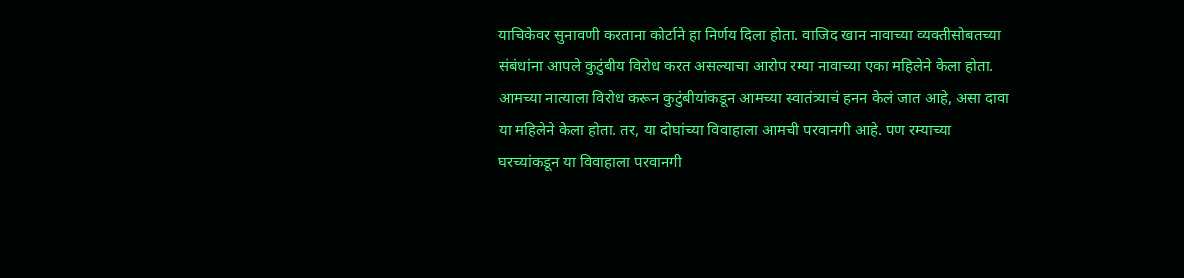याचिकेवर सुनावणी करताना कोर्टाने हा निर्णय दिला होता. वाजिद खान नावाच्या व्यक्तीसोबतच्या संबंधांना आपले कुटुंबीय विरोध करत असल्याचा आरोप रम्या नावाच्या एका महिलेने केला होता. आमच्या नात्याला विरोध करून कुटुंबीयांकडून आमच्या स्वातंत्र्याचं हनन केलं जात आहे, असा दावा या महिलेने केला होता. तर, या दोघांच्या विवाहाला आमची परवानगी आहे. पण रम्याच्या घरच्यांकडून या विवाहाला परवानगी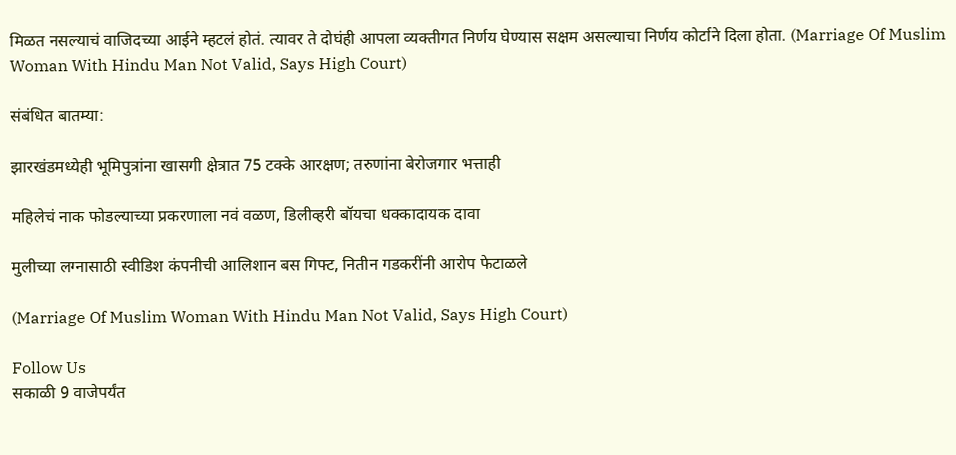मिळत नसल्याचं वाजिदच्या आईने म्हटलं होतं. त्यावर ते दोघंही आपला व्यक्तीगत निर्णय घेण्यास सक्षम असल्याचा निर्णय कोर्टाने दिला होता. (Marriage Of Muslim Woman With Hindu Man Not Valid, Says High Court)

संबंधित बातम्या:

झारखंडमध्येही भूमिपुत्रांना खासगी क्षेत्रात 75 टक्के आरक्षण; तरुणांना बेरोजगार भत्ताही

महिलेचं नाक फोडल्याच्या प्रकरणाला नवं वळण, डिलीव्हरी बॉयचा धक्कादायक दावा

मुलीच्या लग्नासाठी स्वीडिश कंपनीची आलिशान बस गिफ्ट, नितीन गडकरींनी आरोप फेटाळले

(Marriage Of Muslim Woman With Hindu Man Not Valid, Says High Court)

Follow Us
सकाळी 9 वाजेपर्यंत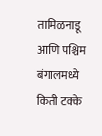तामिळनाडू आणि पश्चिम बंगालमध्ये किती टक्के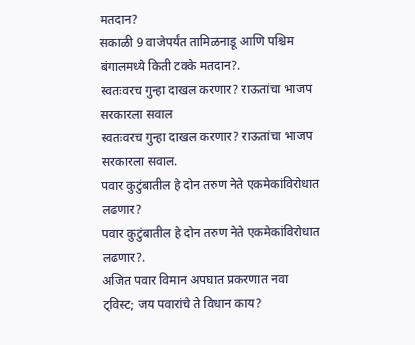मतदान?
सकाळी 9 वाजेपर्यंत तामिळनाडू आणि पश्चिम बंगालमध्ये किती टक्के मतदान?.
स्वतःवरच गुन्हा दाखल करणार? राऊतांचा भाजप सरकारला सवाल
स्वतःवरच गुन्हा दाखल करणार? राऊतांचा भाजप सरकारला सवाल.
पवार कुटुंबातील हे दोन तरुण नेते एकमेकांविरोधात लढणार?
पवार कुटुंबातील हे दोन तरुण नेते एकमेकांविरोधात लढणार?.
अजित पवार विमान अपघात प्रकरणात नवा ट्विस्ट; जय पवारांचे ते विधान काय?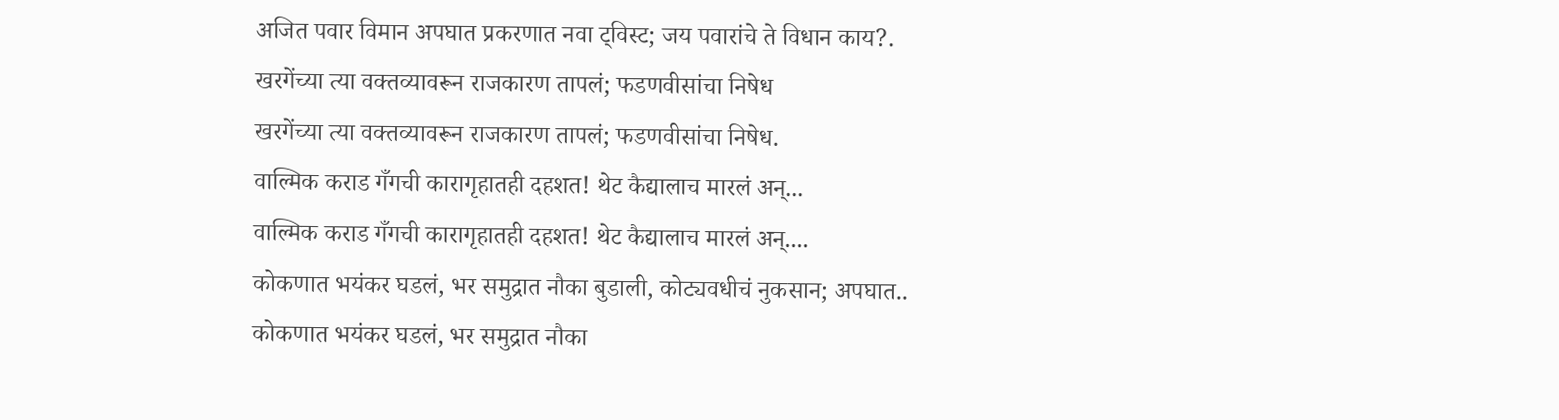अजित पवार विमान अपघात प्रकरणात नवा ट्विस्ट; जय पवारांचे ते विधान काय?.
खरगेंच्या त्या वक्तव्यावरून राजकारण तापलं; फडणवीसांचा निषेध
खरगेंच्या त्या वक्तव्यावरून राजकारण तापलं; फडणवीसांचा निषेध.
वाल्मिक कराड गँगची कारागृहातही दहशत! थेट कैद्यालाच मारलं अन्...
वाल्मिक कराड गँगची कारागृहातही दहशत! थेट कैद्यालाच मारलं अन्....
कोकणात भयंकर घडलं, भर समुद्रात नौका बुडाली, कोट्यवधीचं नुकसान; अपघात..
कोकणात भयंकर घडलं, भर समुद्रात नौका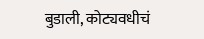बुडाली, कोट्यवधीचं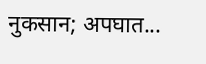नुकसान; अपघात...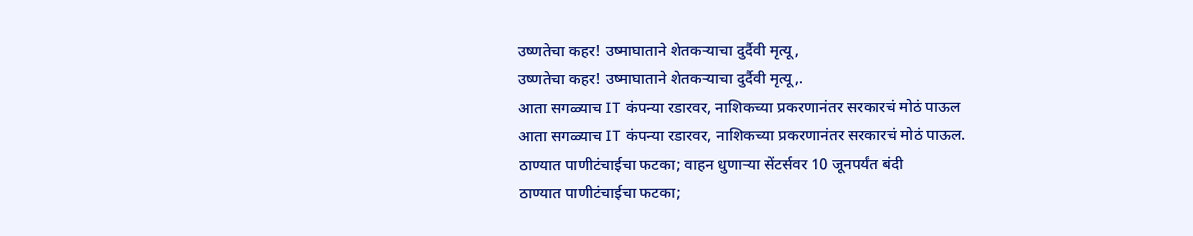उष्णतेचा कहर! उष्माघाताने शेतकऱ्याचा दुर्दैवी मृत्यू,
उष्णतेचा कहर! उष्माघाताने शेतकऱ्याचा दुर्दैवी मृत्यू,.
आता सगळ्याच IT कंपन्या रडारवर, नाशिकच्या प्रकरणानंतर सरकारचं मोठं पाऊल
आता सगळ्याच IT कंपन्या रडारवर, नाशिकच्या प्रकरणानंतर सरकारचं मोठं पाऊल.
ठाण्यात पाणीटंचाईचा फटका; वाहन धुणाऱ्या सेंटर्सवर 10 जूनपर्यंत बंदी
ठाण्यात पाणीटंचाईचा फटका;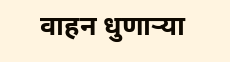वाहन धुणाऱ्या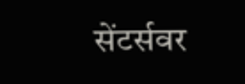सेंटर्सवर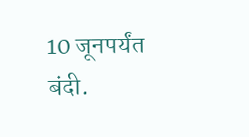10 जूनपर्यंत बंदी.